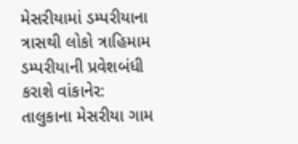મેસરીયામાં ડમ્પરીયાના ત્રાસથી લોકો ત્રાહિમામ
ડમ્પરીયાની પ્રવેશબંધી કરાશે વાંકાનેર: તાલુકાના મેસરીયા ગામ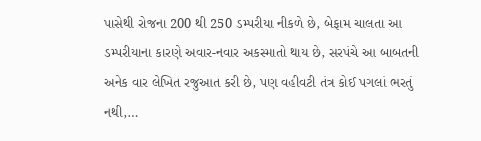પાસેથી રોજના 200 થી 250 ડમ્પરીયા નીકળે છે, બેફામ ચાલતા આ ડમ્પરીયાના કારણે અવાર-નવાર અકસ્માતો થાય છે, સરપંચે આ બાબતની અનેક વાર લેખિત રજુઆત કરી છે, પણ વહીવટી તંત્ર કોઈ પગલાં ભરતું નથી,…